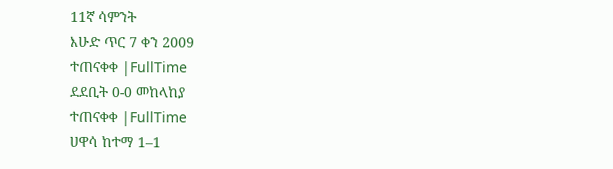11ኛ ሳምንት
እሁድ ጥር 7 ቀን 2009
ተጠናቀቀ |FullTime
ደደቢት 0-0 መከላከያ
ተጠናቀቀ |FullTime
ሀዋሳ ከተማ 1–1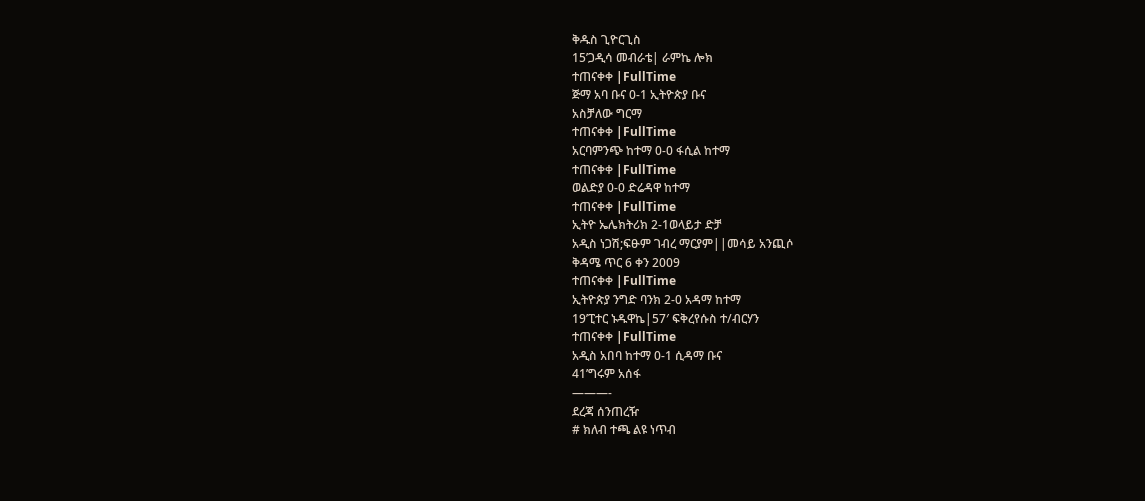ቅዱስ ጊዮርጊስ
15’ጋዲሳ መብራቴ| ራምኬ ሎክ
ተጠናቀቀ |FullTime
ጅማ አባ ቡና 0-1 ኢትዮጵያ ቡና
አስቻለው ግርማ
ተጠናቀቀ |FullTime
አርባምንጭ ከተማ 0-0 ፋሲል ከተማ
ተጠናቀቀ |FullTime
ወልድያ 0-0 ድሬዳዋ ከተማ
ተጠናቀቀ |FullTime
ኢትዮ ኤሌክትሪክ 2-1ወላይታ ድቻ
አዲስ ነጋሽ;ፍፁም ገብረ ማርያም||መሳይ አንጪሶ
ቅዳሜ ጥር 6 ቀን 2009
ተጠናቀቀ |FullTime
ኢትዮጵያ ንግድ ባንክ 2-0 አዳማ ከተማ
19’ፒተር ኑዱዋኬ|57′ ፍቅረየሱስ ተ/ብርሃን
ተጠናቀቀ |FullTime
አዲስ አበባ ከተማ 0-1 ሲዳማ ቡና
41’ግሩም አሰፋ
———-
ደረጃ ሰንጠረዥ
# ክለብ ተጫ ልዩ ነጥብ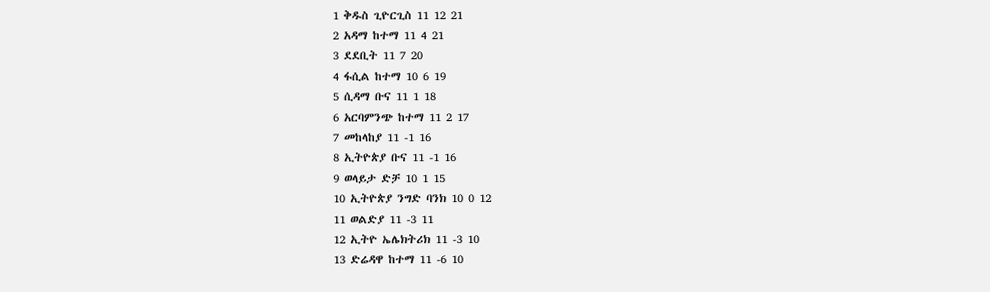1 ቅዱስ ጊዮርጊስ 11 12 21
2 አዳማ ከተማ 11 4 21
3 ደደቢት 11 7 20
4 ፋሲል ከተማ 10 6 19
5 ሲዳማ ቡና 11 1 18
6 አርባምንጭ ከተማ 11 2 17
7 መከላከያ 11 -1 16
8 ኢትዮጵያ ቡና 11 -1 16
9 ወላይታ ድቻ 10 1 15
10 ኢትዮጵያ ንግድ ባንክ 10 0 12
11 ወልድያ 11 -3 11
12 ኢትዮ ኤሌክትሪክ 11 -3 10
13 ድሬዳዋ ከተማ 11 -6 10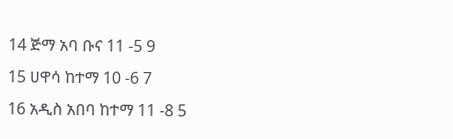14 ጅማ አባ ቡና 11 -5 9
15 ሀዋሳ ከተማ 10 -6 7
16 አዲስ አበባ ከተማ 11 -8 5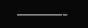———-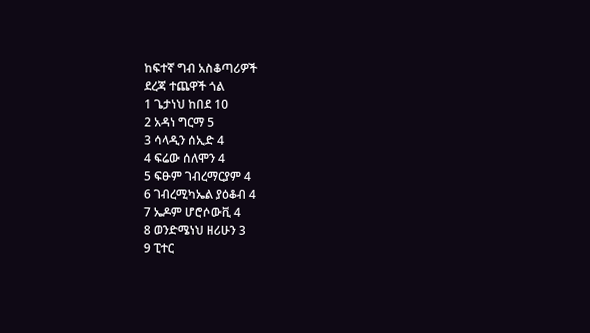ከፍተኛ ግብ አስቆጣሪዎች
ደረጃ ተጨዋች ጎል
1 ጌታነህ ከበደ 10
2 አዳነ ግርማ 5
3 ሳላዲን ሰኢድ 4
4 ፍሬው ሰለሞን 4
5 ፍፁም ገብረማርያም 4
6 ገብረሚካኤል ያዕቆብ 4
7 ኤዶም ሆሮሶውቪ 4
8 ወንድሜነህ ዘሪሁን 3
9 ፒተር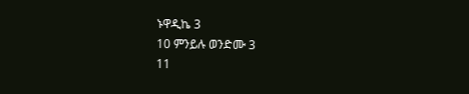ኑዋዲኬ 3
10 ምንይሉ ወንድሙ 3
11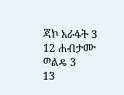ጃኮ አራፋት 3
12 ሐብታሙ ወልዴ 3
13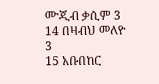ሙጂብ ቃሲም 3
14 በዛብህ መለዮ 3
15 አቡበከር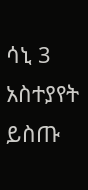ሳኒ 3
አስተያየት ይስጡ